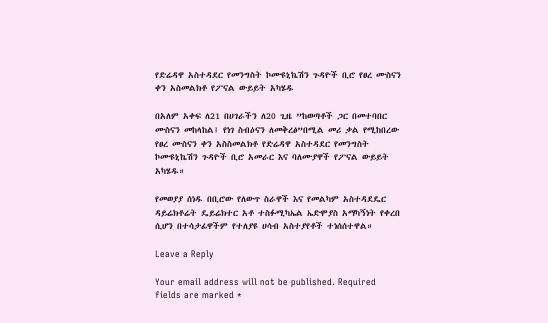የድሬዳዋ አስተዳደር የመንግስት ኮሙዩኒኬሽን ጉዳዮች ቢሮ የፀረ ሙስናን ቀን አስመልክቶ የፖናል ውይይት አካሄዱ

በአለም አቀፍ ለ21 በሀገራችን ለ20 ጊዜ ”ከወጣቶች ጋር በመተባበር ሙስናን መከላከል፤ የነገ ስብዕናን ለመቅረፅ”በሚል መሪ ቃል የሚከበረው የፀረ ሙስናን ቀን አስስመልክቶ የድሬዳዋ አስተዳደር የመንግስት ኮሙዩኒኬሽን ጉዳዮች ቢሮ አመራር እና ባለሙያዋች የፖናል ውይይት አካሄዱ።

የመወያያ ሰነዱ በቢሮው የለውጥ ስራዋች እና የመልካም አስተዳደዴር ዳይሬክቶሬት ዴይሬክተር አቶ ተስፉሚካኤል ኤድሞያስ አማካኝነት የቀረበ ሲሆን በተሳታፊዋችም የተለያዩ ሀሳብ አስተያየቶች ተነሰሰተዋል።

Leave a Reply

Your email address will not be published. Required fields are marked *